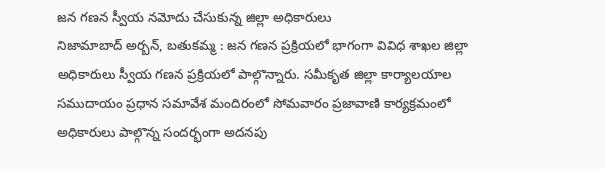జన గణన స్వీయ నమోదు చేసుకున్న జిల్లా అధికారులు
నిజామాబాద్ అర్బన్, బతుకమ్మ : జన గణన ప్రక్రియలో భాగంగా వివిధ శాఖల జిల్లా అధికారులు స్వీయ గణన ప్రక్రియలో పాల్గొన్నారు. సమీకృత జిల్లా కార్యాలయాల సముదాయం ప్రధాన సమావేశ మందిరంలో సోమవారం ప్రజావాణి కార్యక్రమంలో అధికారులు పాల్గొన్న సందర్భంగా అదనపు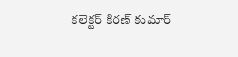కలెక్టర్ కిరణ్ కుమార్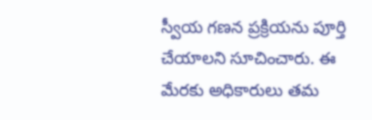స్వీయ గణన ప్రక్రియను పూర్తి చేయాలని సూచించారు. ఈ మేరకు అధికారులు తమ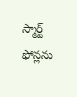స్మార్ట్ ఫోన్లను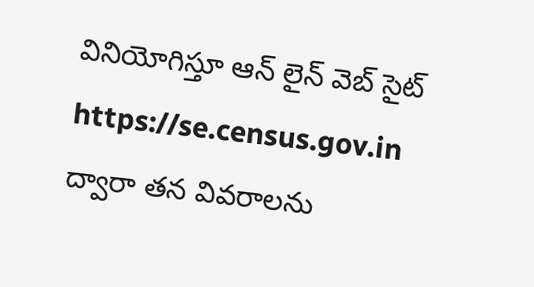వినియోగిస్తూ ఆన్ లైన్ వెబ్ సైట్ https://se.census.gov.in ద్వారా తన వివరాలను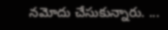నమోదు చేసుకున్నారు. ...